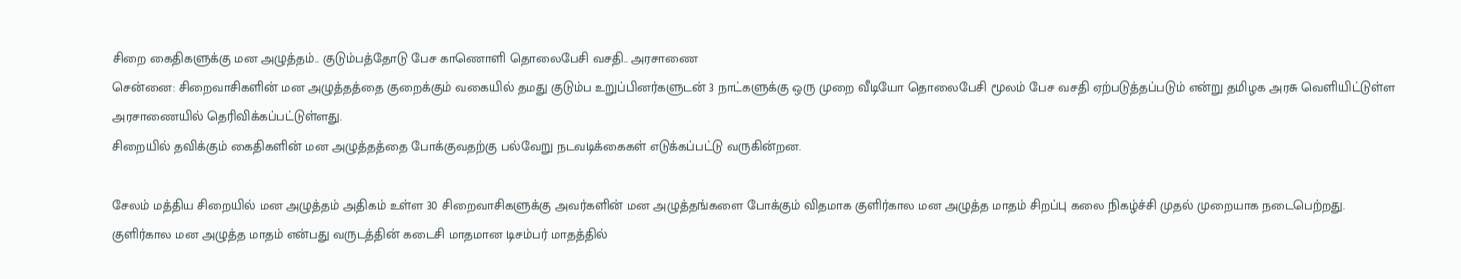சிறை கைதிகளுக்கு மன அழுத்தம்.. குடும்பத்தோடு பேச காணொளி தொலைபேசி வசதி.. அரசாணை
சென்னை: சிறைவாசிகளின் மன அழுத்தத்தை குறைக்கும் வகையில் தமது குடும்ப உறுப்பினர்களுடன் 3 நாட்களுக்கு ஒரு முறை வீடியோ தொலைபேசி மூலம் பேச வசதி ஏற்படுத்தப்படும் என்று தமிழக அரசு வெளியிட்டுள்ள அரசாணையில் தெரிவிக்கப்பட்டுள்ளது.
சிறையில் தவிக்கும் கைதிகளின் மன அழுத்தத்தை போக்குவதற்கு பல்வேறு நடவடிக்கைகள் எடுக்கப்பட்டு வருகின்றன.

சேலம் மத்திய சிறையில் மன அழுத்தம் அதிகம் உள்ள 30 சிறைவாசிகளுக்கு அவர்களின் மன அழுத்தங்களை போக்கும் விதமாக குளிர்கால மன அழுத்த மாதம் சிறப்பு கலை நிகழ்ச்சி முதல் முறையாக நடைபெற்றது.
குளிர்கால மன அழுத்த மாதம் என்பது வருடத்தின் கடைசி மாதமான டிசம்பர் மாதத்தில்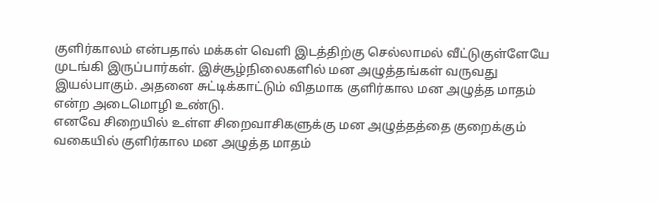குளிர்காலம் என்பதால் மக்கள் வெளி இடத்திற்கு செல்லாமல் வீட்டுகுள்ளேயே முடங்கி இருப்பார்கள். இச்சூழ்நிலைகளில் மன அழுத்தங்கள் வருவது இயல்பாகும். அதனை சுட்டிக்காட்டும் விதமாக குளிர்கால மன அழுத்த மாதம் என்ற அடைமொழி உண்டு.
எனவே சிறையில் உள்ள சிறைவாசிகளுக்கு மன அழுத்தத்தை குறைக்கும் வகையில் குளிர்கால மன அழுத்த மாதம்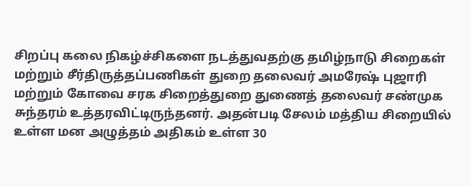சிறப்பு கலை நிகழ்ச்சிகளை நடத்துவதற்கு தமிழ்நாடு சிறைகள் மற்றும் சீர்திருத்தப்பணிகள் துறை தலைவர் அமரேஷ் புஜாரி மற்றும் கோவை சரக சிறைத்துறை துணைத் தலைவர் சண்முக சுந்தரம் உத்தரவிட்டிருந்தனர். அதன்படி சேலம் மத்திய சிறையில் உள்ள மன அழுத்தம் அதிகம் உள்ள 30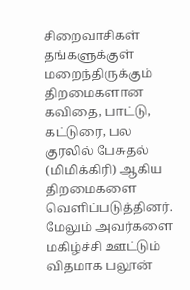சிறைவாசிகள் தங்களுக்குள் மறைந்திருக்கும் திறமைகளான கவிதை, பாட்டு, கட்டுரை, பல குரலில் பேசுதல் (மிமிக்கிரி) ஆகிய திறமைகளை வெளிப்படுத்தினர்.
மேலும் அவர்களை மகிழ்ச்சி ஊட்டும் விதமாக பலூன்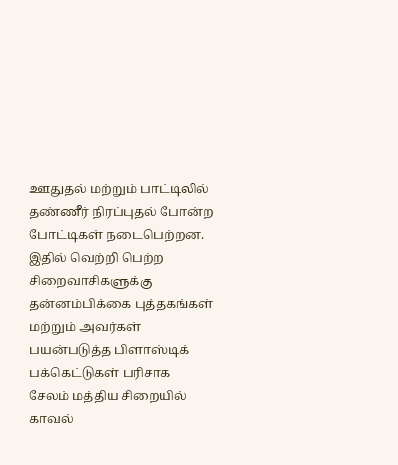ஊதுதல் மற்றும் பாட்டிலில் தண்ணீர் நிரப்புதல் போன்ற போட்டிகள் நடைபெற்றன. இதில் வெற்றி பெற்ற சிறைவாசிகளுக்கு தன்னம்பிக்கை புத்தகங்கள் மற்றும் அவர்கள் பயன்படுத்த பிளாஸ்டிக் பக்கெட்டுகள் பரிசாக சேலம் மத்திய சிறையில் காவல்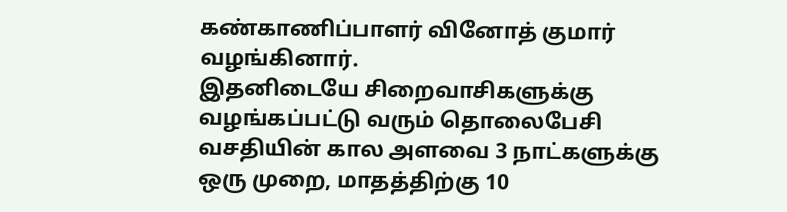கண்காணிப்பாளர் வினோத் குமார் வழங்கினார்.
இதனிடையே சிறைவாசிகளுக்கு வழங்கப்பட்டு வரும் தொலைபேசி வசதியின் கால அளவை 3 நாட்களுக்கு ஒரு முறை, மாதத்திற்கு 10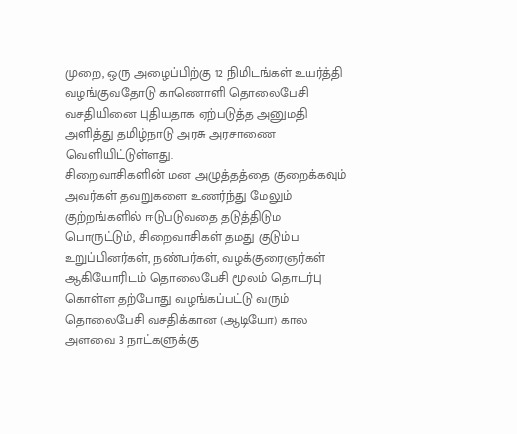முறை, ஒரு அழைப்பிற்கு 12 நிமிடங்கள் உயர்த்தி வழங்குவதோடு காணொளி தொலைபேசி வசதியினை புதியதாக ஏற்படுத்த அனுமதி அளித்து தமிழ்நாடு அரசு அரசாணை வெளியிட்டுள்ளது.
சிறைவாசிகளின் மன அழுத்தத்தை குறைக்கவும் அவர்கள் தவறுகளை உணர்ந்து மேலும் குற்றங்களில் ஈடுபடுவதை தடுத்திடும பொருட்டும், சிறைவாசிகள் தமது குடும்ப உறுப்பினர்கள், நண்பர்கள், வழக்குரைஞர்கள் ஆகியோரிடம் தொலைபேசி மூலம் தொடர்பு கொள்ள தற்போது வழங்கப்பட்டு வரும் தொலைபேசி வசதிக்கான (ஆடியோ) கால அளவை 3 நாட்களுக்கு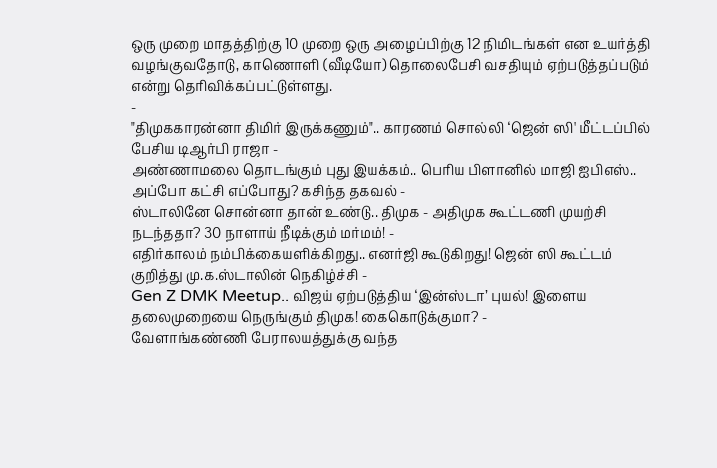ஒரு முறை மாதத்திற்கு 10 முறை ஒரு அழைப்பிற்கு 12 நிமிடங்கள் என உயர்த்தி வழங்குவதோடு, காணொளி (வீடியோ) தொலைபேசி வசதியும் ஏற்படுத்தப்படும் என்று தெரிவிக்கப்பட்டுள்ளது.
-
"திமுககாரன்னா திமிர் இருக்கணும்".. காரணம் சொல்லி ‘ஜென் ஸி' மீட்டப்பில் பேசிய டிஆர்பி ராஜா -
அண்ணாமலை தொடங்கும் புது இயக்கம்.. பெரிய பிளானில் மாஜி ஐபிஎஸ்.. அப்போ கட்சி எப்போது? கசிந்த தகவல் -
ஸ்டாலினே சொன்னா தான் உண்டு.. திமுக - அதிமுக கூட்டணி முயற்சி நடந்ததா? 30 நாளாய் நீடிக்கும் மர்மம்! -
எதிர்காலம் நம்பிக்கையளிக்கிறது.. எனர்ஜி கூடுகிறது! ஜென் ஸி கூட்டம் குறித்து மு.க.ஸ்டாலின் நெகிழ்ச்சி -
Gen Z DMK Meetup.. விஜய் ஏற்படுத்திய ‘இன்ஸ்டா’ புயல்! இளைய தலைமுறையை நெருங்கும் திமுக! கைகொடுக்குமா? -
வேளாங்கண்ணி பேராலயத்துக்கு வந்த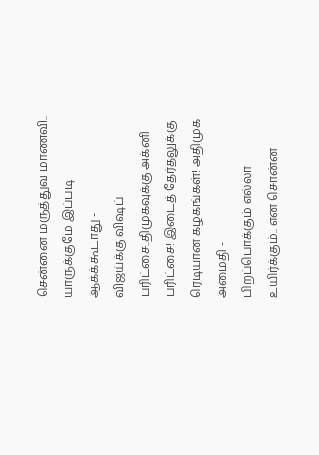சென்னை மருத்துவ மாணவி.. யாருக்குமே இப்படி ஆகக்கூடாது -
விஜய்க்கு விஷப் பரிட்சை..திமுகவுக்கு அக்னி பரிட்சை! இடைத் தேர்தலுக்கு ரெடியான கழகங்கள்! அதிமுக அமைதி -
பிறப்பொக்கும் எல்லா உயிர்க்கும்.. என சொன்ன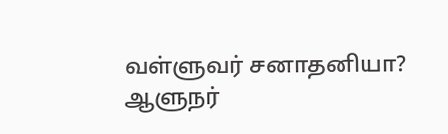வள்ளுவர் சனாதனியா? ஆளுநர்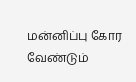மன்னிப்பு கோர வேண்டும்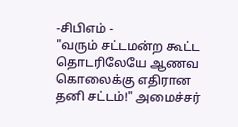-சிபிஎம் -
"வரும் சட்டமன்ற கூட்ட தொடரிலேயே ஆணவ கொலைக்கு எதிரான தனி சட்டம்!" அமைச்சர்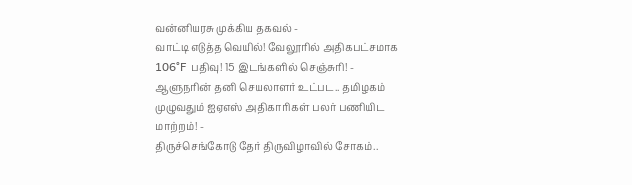வன்னியரசு முக்கிய தகவல் -
வாட்டி எடுத்த வெயில்! வேலூரில் அதிகபட்சமாக 106°F பதிவு! 15 இடங்களில் செஞ்சுரி! -
ஆளுநரின் தனி செயலாளர் உட்பட.. தமிழகம் முழுவதும் ஐஏஎஸ் அதிகாரிகள் பலர் பணியிட மாற்றம்! -
திருச்செங்கோடு தேர் திருவிழாவில் சோகம்..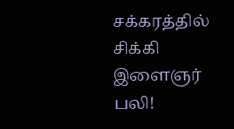சக்கரத்தில் சிக்கி இளைஞர் பலி!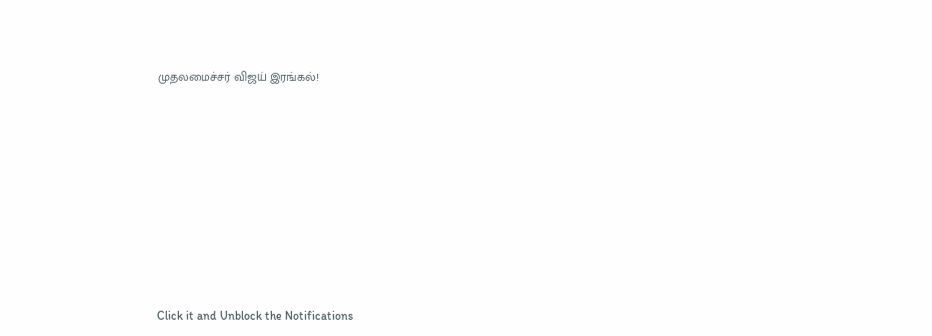முதலமைச்சர் விஜய் இரங்கல்!












Click it and Unblock the Notifications